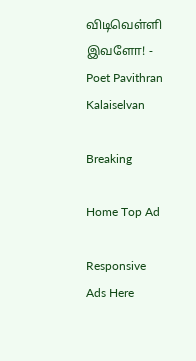விடிவெள்ளி இவளோ! - Poet Pavithran Kalaiselvan

Breaking

Home Top Ad

Responsive Ads Here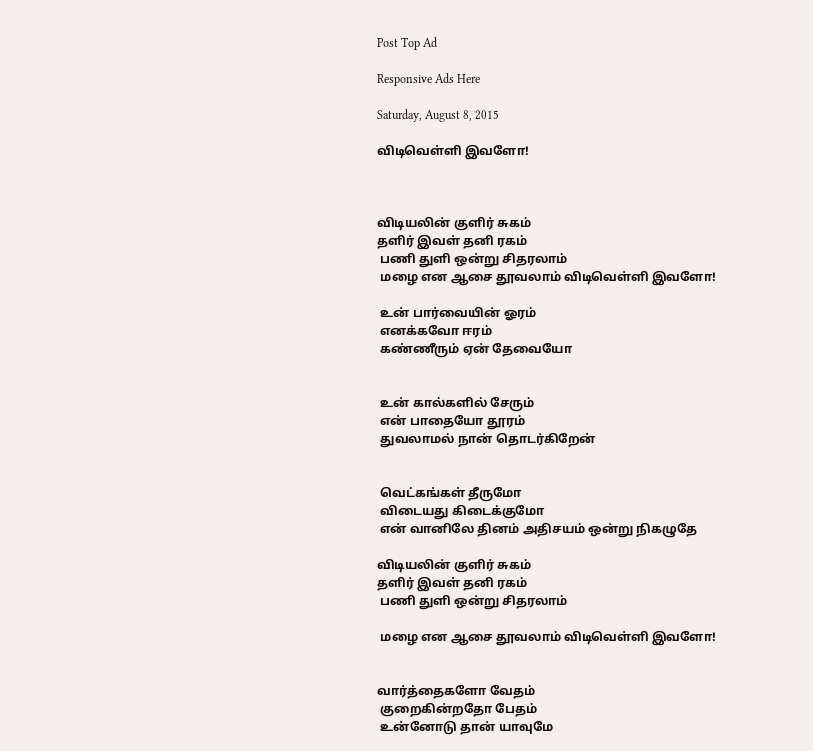Post Top Ad

Responsive Ads Here

Saturday, August 8, 2015

விடிவெள்ளி இவளோ!



விடியலின் குளிர் சுகம்
தளிர் இவள் தனி ரகம்
 பணி துளி ஒன்று சிதரலாம்
 மழை என ஆசை தூவலாம் விடிவெள்ளி இவளோ!

 உன் பார்வையின் ஓரம்
 எனக்கவோ ஈரம்
 கண்ணீரும் ஏன் தேவையோ


 உன் கால்களில் சேரும்
 என் பாதையோ தூரம்
 துவலாமல் நான் தொடர்கிறேன்


 வெட்கங்கள் தீருமோ
 விடையது கிடைக்குமோ
 என் வானிலே தினம் அதிசயம் ஒன்று நிகழுதே

விடியலின் குளிர் சுகம்
தளிர் இவள் தனி ரகம்
 பணி துளி ஒன்று சிதரலாம்

 மழை என ஆசை தூவலாம் விடிவெள்ளி இவளோ!


வார்த்தைகளோ வேதம்
 குறைகின்றதோ பேதம்
 உன்னோடு தான் யாவுமே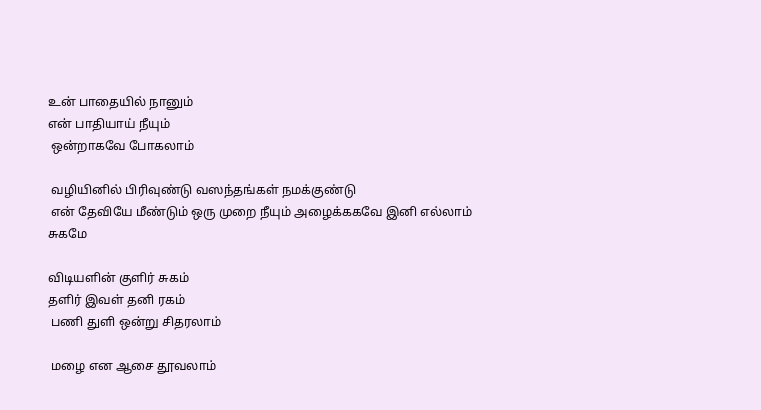உன் பாதையில் நானும்
என் பாதியாய் நீயும்
 ஒன்றாகவே போகலாம்

 வழியினில் பிரிவுண்டு வஸந்தங்கள் நமக்குண்டு
 என் தேவியே மீண்டும் ஒரு முறை நீயும் அழைக்ககவே இனி எல்லாம் சுகமே

விடியளின் குளிர் சுகம்
தளிர் இவள் தனி ரகம்
 பணி துளி ஒன்று சிதரலாம்

 மழை என ஆசை தூவலாம்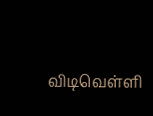விடிவெள்ளி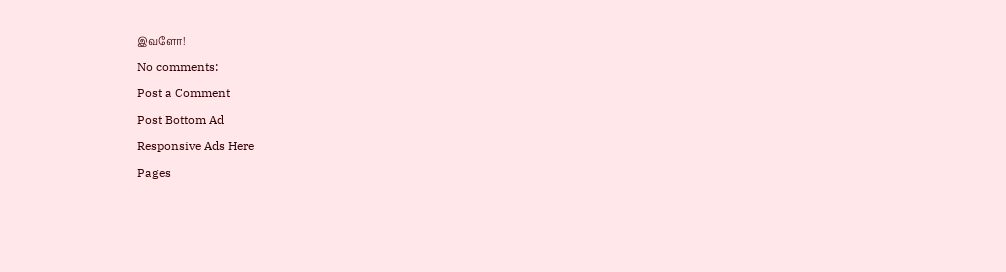இவளோ!

No comments:

Post a Comment

Post Bottom Ad

Responsive Ads Here

Pages